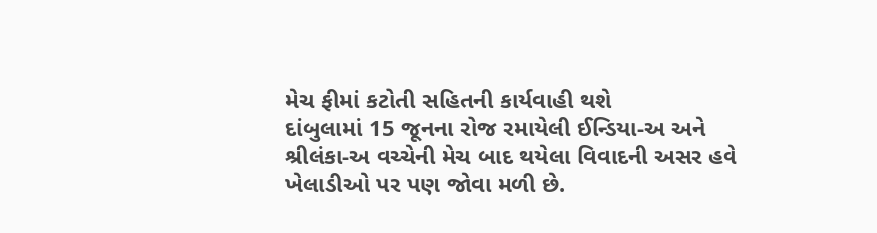મેચ ફીમાં કટોતી સહિતની કાર્યવાહી થશે
દાંબુલામાં 15 જૂનના રોજ રમાયેલી ઈન્ડિયા-અ અને શ્રીલંકા-અ વચ્ચેની મેચ બાદ થયેલા વિવાદની અસર હવે ખેલાડીઓ પર પણ જોવા મળી છે.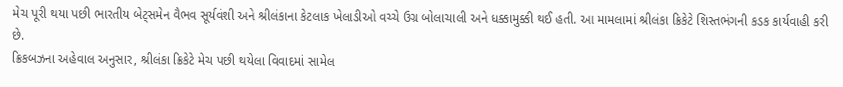મેચ પૂરી થયા પછી ભારતીય બેટ્સમેન વૈભવ સૂર્યવંશી અને શ્રીલંકાના કેટલાક ખેલાડીઓ વચ્ચે ઉગ્ર બોલાચાલી અને ધક્કામુક્કી થઈ હતી. આ મામલામાં શ્રીલંકા ક્રિકેટે શિસ્તભંગની કડક કાર્યવાહી કરી છે.
ક્રિકબઝના અહેવાલ અનુસાર, શ્રીલંકા ક્રિકેટે મેચ પછી થયેલા વિવાદમાં સામેલ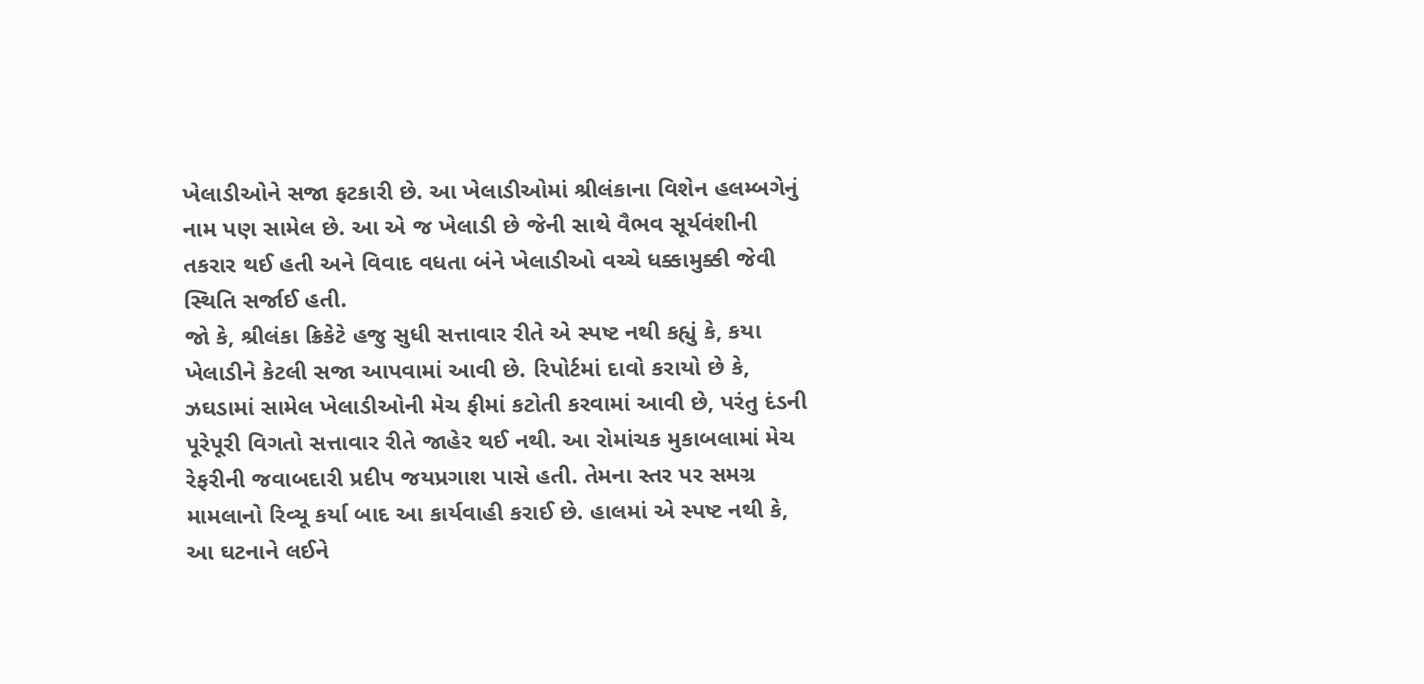ખેલાડીઓને સજા ફટકારી છે. આ ખેલાડીઓમાં શ્રીલંકાના વિશેન હલમ્બગેનું નામ પણ સામેલ છે. આ એ જ ખેલાડી છે જેની સાથે વૈભવ સૂર્યવંશીની તકરાર થઈ હતી અને વિવાદ વધતા બંને ખેલાડીઓ વચ્ચે ધક્કામુક્કી જેવી સ્થિતિ સર્જાઈ હતી.
જો કે, શ્રીલંકા ક્રિકેટે હજુ સુધી સત્તાવાર રીતે એ સ્પષ્ટ નથી કહ્યું કે, કયા ખેલાડીને કેટલી સજા આપવામાં આવી છે. રિપોર્ટમાં દાવો કરાયો છે કે, ઝઘડામાં સામેલ ખેલાડીઓની મેચ ફીમાં કટોતી કરવામાં આવી છે, પરંતુ દંડની પૂરેપૂરી વિગતો સત્તાવાર રીતે જાહેર થઈ નથી. આ રોમાંચક મુકાબલામાં મેચ રેફરીની જવાબદારી પ્રદીપ જયપ્રગાશ પાસે હતી. તેમના સ્તર પર સમગ્ર મામલાનો રિવ્યૂ કર્યા બાદ આ કાર્યવાહી કરાઈ છે. હાલમાં એ સ્પષ્ટ નથી કે, આ ઘટનાને લઈને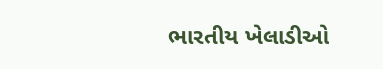ભારતીય ખેલાડીઓ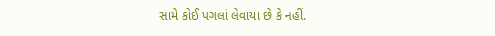સામે કોઈ પગલાં લેવાયા છે કે નહીં.